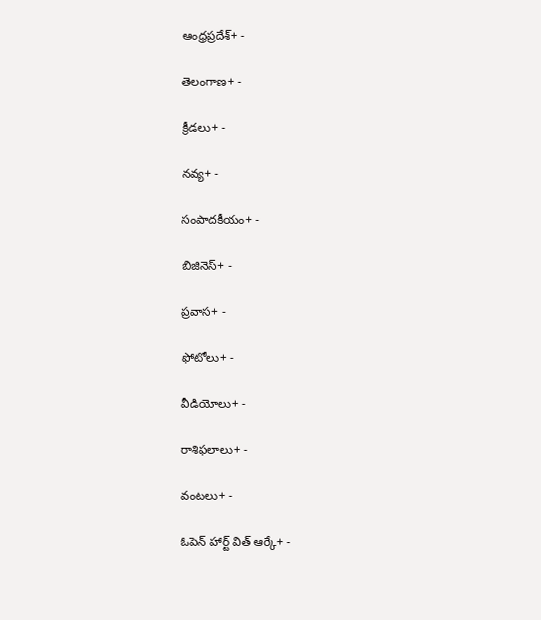ఆంధ్రప్రదేశ్+ -

తెలంగాణ+ -

క్రీడలు+ -

నవ్య+ -

సంపాదకీయం+ -

బిజినెస్+ -

ప్రవాస+ -

ఫోటోలు+ -

వీడియోలు+ -

రాశిఫలాలు+ -

వంటలు+ -

ఓపెన్ హార్ట్ విత్ ఆర్కే+ -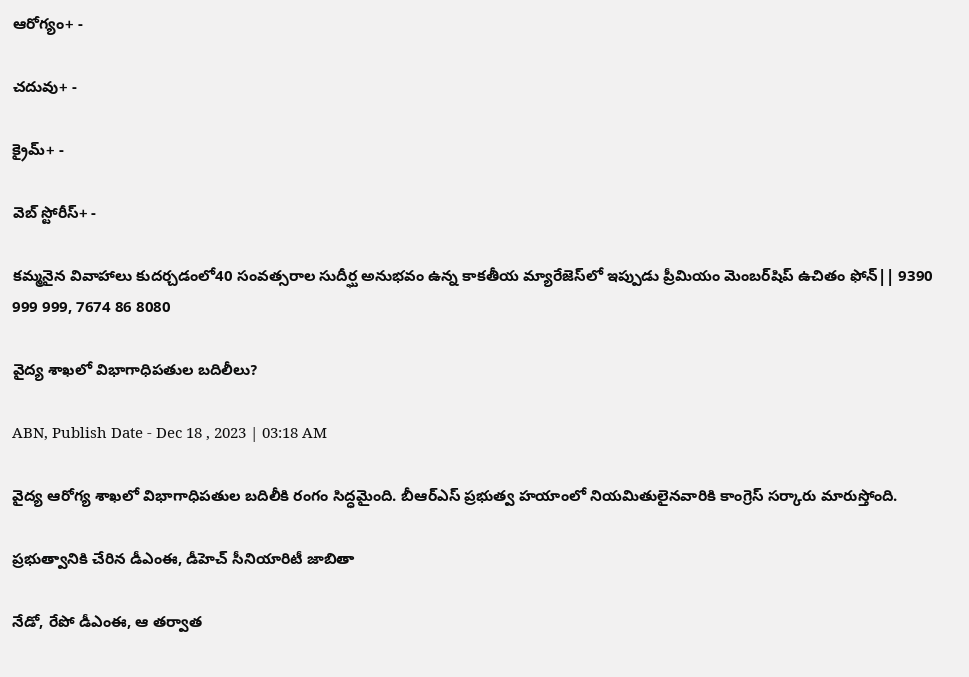ఆరోగ్యం+ -

చదువు+ -

క్రైమ్+ -

వెబ్ స్టోరీస్+ -

కమ్మనైన వివాహాలు కుదర్చడంలో40 సంవత్సరాల సుదీర్ఘ అనుభవం ఉన్న కాకతీయ మ్యారేజెస్‌లో ఇప్పుడు ప్రీమియం మెంబర్‌షిప్‌ ఉచితం ఫోన్|| 9390 999 999, 7674 86 8080

వైద్య శాఖలో విభాగాధిపతుల బదిలీలు?

ABN, Publish Date - Dec 18 , 2023 | 03:18 AM

వైద్య ఆరోగ్య శాఖలో విభాగాధిపతుల బదిలీకి రంగం సిద్ధమైంది. బీఆర్‌ఎస్‌ ప్రభుత్వ హయాంలో నియమితులైనవారికి కాంగ్రెస్‌ సర్కారు మారుస్తోంది.

ప్రభుత్వానికి చేరిన డీఎంఈ, డీహెచ్‌ సీనియారిటీ జాబితా

నేడో, రేపో డీఎంఈ, ఆ తర్వాత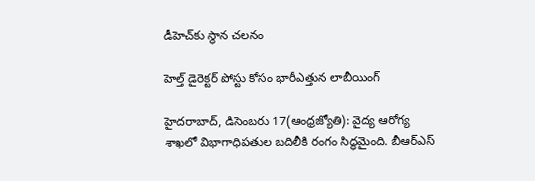డీహెచ్‌కు స్థాన చలనం

హెల్త్‌ డైరెక్టర్‌ పోస్టు కోసం భారీఎత్తున లాబీయింగ్‌

హైదరాబాద్‌, డిసెంబరు 17(ఆంధ్రజ్యోతి): వైద్య ఆరోగ్య శాఖలో విభాగాధిపతుల బదిలీకి రంగం సిద్ధమైంది. బీఆర్‌ఎస్‌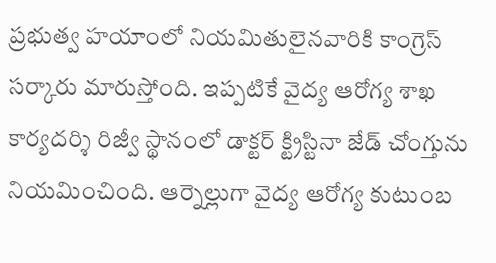ప్రభుత్వ హయాంలో నియమితులైనవారికి కాంగ్రెస్‌ సర్కారు మారుస్తోంది. ఇప్పటికే వైద్య ఆరోగ్య శాఖ కార్యదర్శి రిజ్వీ స్థానంలో డాక్టర్‌ క్ట్రిస్టినా జేడ్‌ చోంగ్తును నియమించింది. ఆర్నెల్లుగా వైద్య ఆరోగ్య కుటుంబ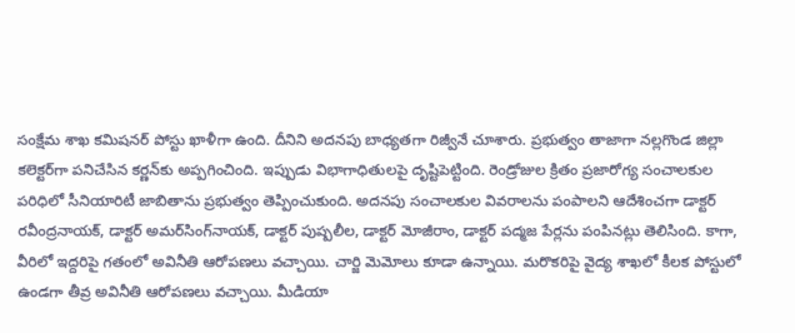సంక్షేమ శాఖ కమిషనర్‌ పోస్టు ఖాళీగా ఉంది. దీనిని అదనపు బాధ్యతగా రిజ్వీనే చూశారు. ప్రభుత్వం తాజాగా నల్లగొండ జిల్లా కలెక్టర్‌గా పనిచేసిన కర్ణన్‌కు అప్పగించింది. ఇప్పుడు విభాగాధితులపై దృష్టిపెట్టింది. రెండ్రోజుల క్రితం ప్రజారోగ్య సంచాలకుల పరిధిలో సీనియారిటీ జాబితాను ప్రభుత్వం తెప్పించుకుంది. అదనపు సంచాలకుల వివరాలను పంపాలని ఆదేశించగా డాక్టర్‌ రవీంద్రనాయక్‌, డాక్టర్‌ అమర్‌సింగ్‌నాయక్‌, డాక్టర్‌ పుష్పలీల, డాక్టర్‌ మోజీరాం, డాక్టర్‌ పద్మజ పేర్లను పంపినట్లు తెలిసింది. కాగా, వీరిలో ఇద్దరిపై గతంలో అవినీతి ఆరోపణలు వచ్చాయి. చార్జి మెమోలు కూడా ఉన్నాయి. మరొకరిపై వైద్య శాఖలో కీలక పోస్టులో ఉండగా తీవ్ర అవినీతి ఆరోపణలు వచ్చాయి. మీడియా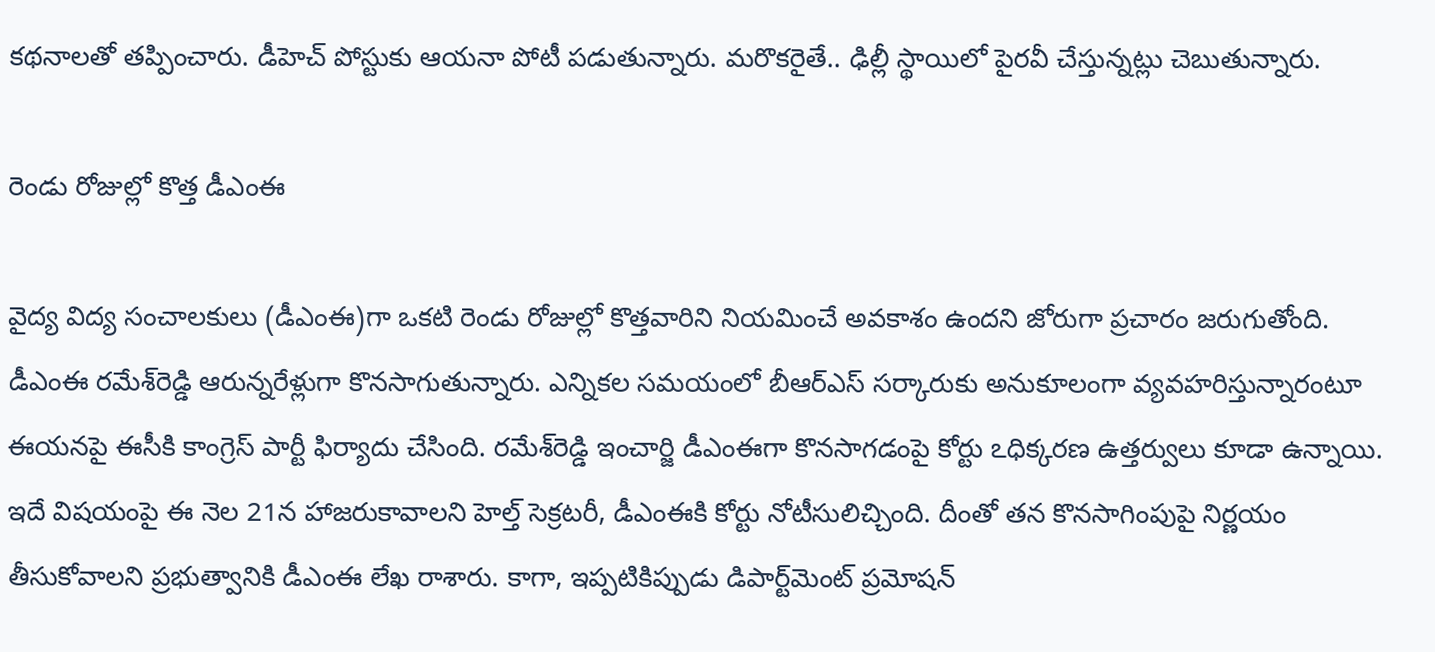కథనాలతో తప్పించారు. డీహెచ్‌ పోస్టుకు ఆయనా పోటీ పడుతున్నారు. మరొకరైతే.. ఢిల్లీ స్థాయిలో పైరవీ చేస్తున్నట్లు చెబుతున్నారు.

రెండు రోజుల్లో కొత్త డీఎంఈ

వైద్య విద్య సంచాలకులు (డీఎంఈ)గా ఒకటి రెండు రోజుల్లో కొత్తవారిని నియమించే అవకాశం ఉందని జోరుగా ప్రచారం జరుగుతోంది. డీఎంఈ రమేశ్‌రెడ్డి ఆరున్నరేళ్లుగా కొనసాగుతున్నారు. ఎన్నికల సమయంలో బీఆర్‌ఎస్‌ సర్కారుకు అనుకూలంగా వ్యవహరిస్తున్నారంటూ ఈయనపై ఈసీకి కాంగ్రెస్‌ పార్టీ ఫిర్యాదు చేసింది. రమేశ్‌రెడ్డి ఇంచార్జి డీఎంఈగా కొనసాగడంపై కోర్టు ఽధిక్కరణ ఉత్తర్వులు కూడా ఉన్నాయి. ఇదే విషయంపై ఈ నెల 21న హాజరుకావాలని హెల్త్‌ సెక్రటరీ, డీఎంఈకి కోర్టు నోటీసులిచ్చింది. దీంతో తన కొనసాగింపుపై నిర్ణయం తీసుకోవాలని ప్రభుత్వానికి డీఎంఈ లేఖ రాశారు. కాగా, ఇప్పటికిప్పుడు డిపార్ట్‌మెంట్‌ ప్రమోషన్‌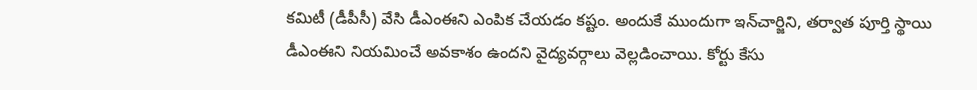కమిటీ (డీపీసీ) వేసి డీఎంఈని ఎంపిక చేయడం కష్టం. అందుకే ముందుగా ఇన్‌చార్జిని, తర్వాత పూర్తి స్థాయి డీఎంఈని నియమించే అవకాశం ఉందని వైద్యవర్గాలు వెల్లడించాయి. కోర్టు కేసు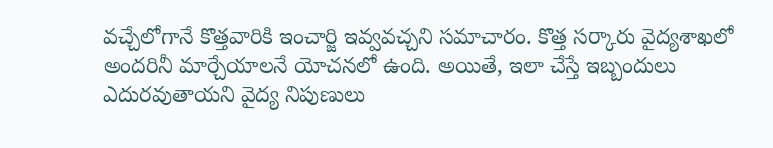వచ్చేలోగానే కొత్తవారికి ఇంచార్జి ఇవ్వవచ్చని సమాచారం. కొత్త సర్కారు వైద్యశాఖలో అందరినీ మార్చేయాలనే యోచనలో ఉంది. అయితే, ఇలా చేస్తే ఇబ్బందులు ఎదురవుతాయని వైద్య నిపుణులు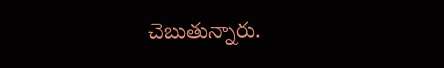చెబుతున్నారు.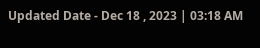Updated Date - Dec 18 , 2023 | 03:18 AM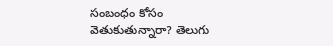సంబంధం కోసం వెతుకుతున్నారా? తెలుగు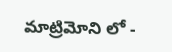మాట్రిమోని లో -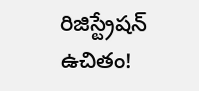రిజిస్ట్రేషన్ ఉచితం!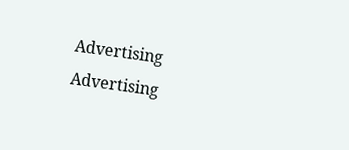Advertising
Advertising